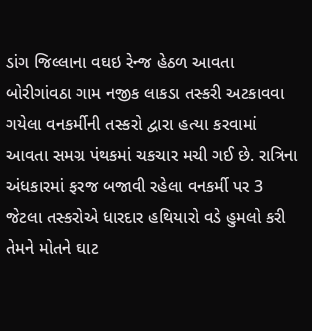ડાંગ જિલ્લાના વઘઇ રેન્જ હેઠળ આવતા બોરીગાંવઠા ગામ નજીક લાકડા તસ્કરી અટકાવવા ગયેલા વનકર્મીની તસ્કરો દ્વારા હત્યા કરવામાં આવતા સમગ્ર પંથકમાં ચકચાર મચી ગઈ છે. રાત્રિના અંધકારમાં ફરજ બજાવી રહેલા વનકર્મી પર 3 જેટલા તસ્કરોએ ધારદાર હથિયારો વડે હુમલો કરી તેમને મોતને ઘાટ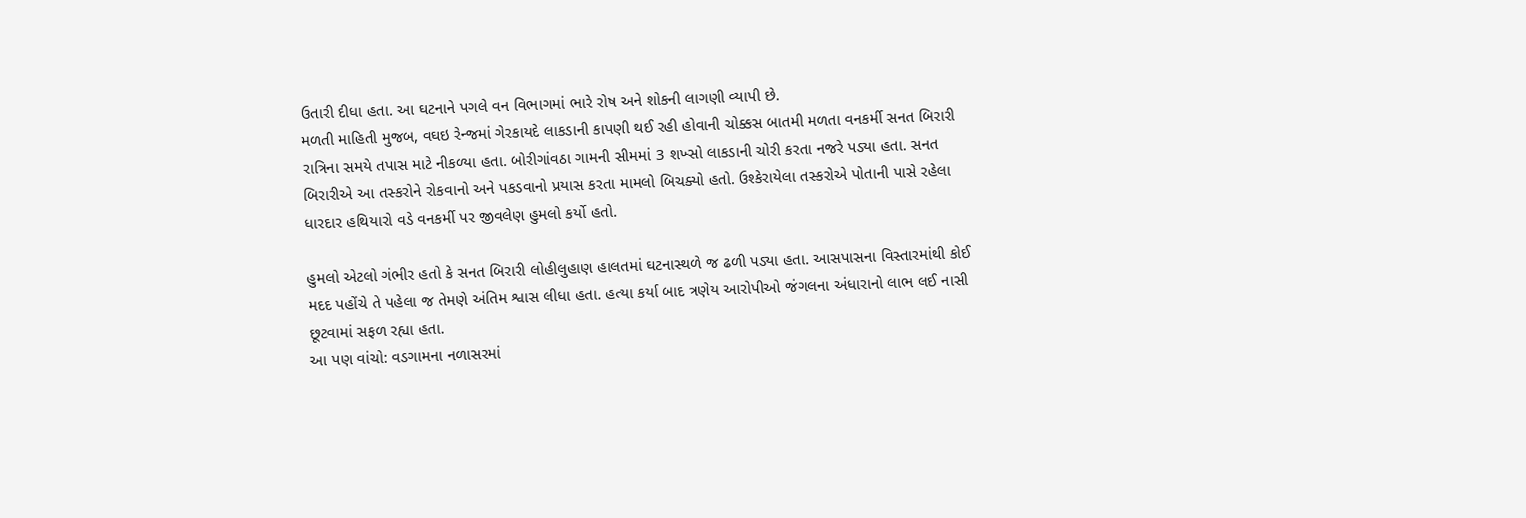ઉતારી દીધા હતા. આ ઘટનાને પગલે વન વિભાગમાં ભારે રોષ અને શોકની લાગણી વ્યાપી છે.
મળતી માહિતી મુજબ, વઘઇ રેન્જમાં ગેરકાયદે લાકડાની કાપણી થઈ રહી હોવાની ચોક્કસ બાતમી મળતા વનકર્મી સનત બિરારી રાત્રિના સમયે તપાસ માટે નીકળ્યા હતા. બોરીગાંવઠા ગામની સીમમાં 3 શખ્સો લાકડાની ચોરી કરતા નજરે પડ્યા હતા. સનત બિરારીએ આ તસ્કરોને રોકવાનો અને પકડવાનો પ્રયાસ કરતા મામલો બિચક્યો હતો. ઉશ્કેરાયેલા તસ્કરોએ પોતાની પાસે રહેલા ધારદાર હથિયારો વડે વનકર્મી પર જીવલેણ હુમલો કર્યો હતો.

હુમલો એટલો ગંભીર હતો કે સનત બિરારી લોહીલુહાણ હાલતમાં ઘટનાસ્થળે જ ઢળી પડ્યા હતા. આસપાસના વિસ્તારમાંથી કોઈ મદદ પહોંચે તે પહેલા જ તેમણે અંતિમ શ્વાસ લીધા હતા. હત્યા કર્યા બાદ ત્રણેય આરોપીઓ જંગલના અંધારાનો લાભ લઈ નાસી છૂટવામાં સફળ રહ્યા હતા.
આ પણ વાંચો: વડગામના નળાસરમાં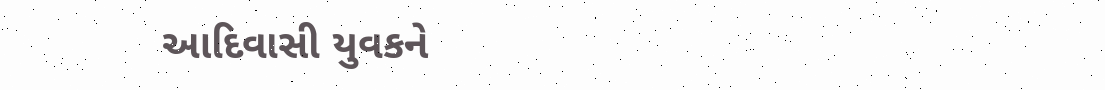આદિવાસી યુવકને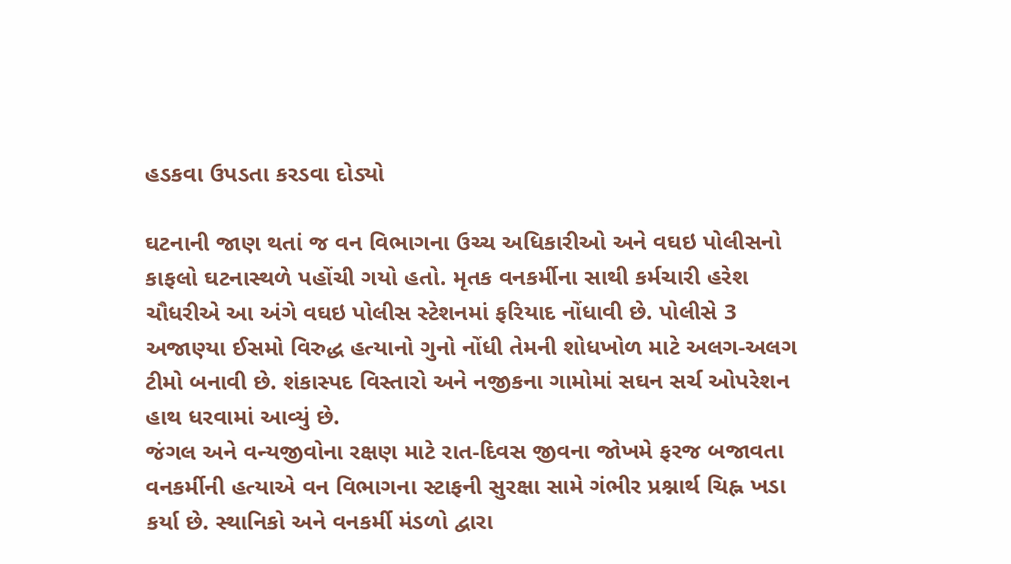હડકવા ઉપડતા કરડવા દોડ્યો

ઘટનાની જાણ થતાં જ વન વિભાગના ઉચ્ચ અધિકારીઓ અને વઘઇ પોલીસનો કાફલો ઘટનાસ્થળે પહોંચી ગયો હતો. મૃતક વનકર્મીના સાથી કર્મચારી હરેશ ચૌધરીએ આ અંગે વઘઇ પોલીસ સ્ટેશનમાં ફરિયાદ નોંધાવી છે. પોલીસે 3 અજાણ્યા ઈસમો વિરુદ્ધ હત્યાનો ગુનો નોંધી તેમની શોધખોળ માટે અલગ-અલગ ટીમો બનાવી છે. શંકાસ્પદ વિસ્તારો અને નજીકના ગામોમાં સઘન સર્ચ ઓપરેશન હાથ ધરવામાં આવ્યું છે.
જંગલ અને વન્યજીવોના રક્ષણ માટે રાત-દિવસ જીવના જોખમે ફરજ બજાવતા વનકર્મીની હત્યાએ વન વિભાગના સ્ટાફની સુરક્ષા સામે ગંભીર પ્રશ્નાર્થ ચિહ્ન ખડા કર્યા છે. સ્થાનિકો અને વનકર્મી મંડળો દ્વારા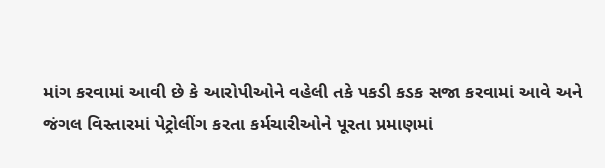માંગ કરવામાં આવી છે કે આરોપીઓને વહેલી તકે પકડી કડક સજા કરવામાં આવે અને જંગલ વિસ્તારમાં પેટ્રોલીંગ કરતા કર્મચારીઓને પૂરતા પ્રમાણમાં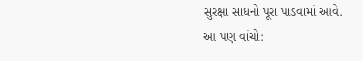સુરક્ષા સાધનો પૂરા પાડવામાં આવે.
આ પણ વાંચો: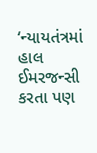‘ન્યાયતંત્રમાં હાલ ઈમરજન્સી કરતા પણ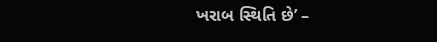ખરાબ સ્થિતિ છે’ –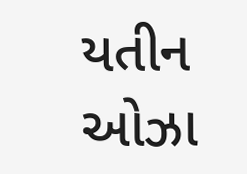યતીન ઓઝા